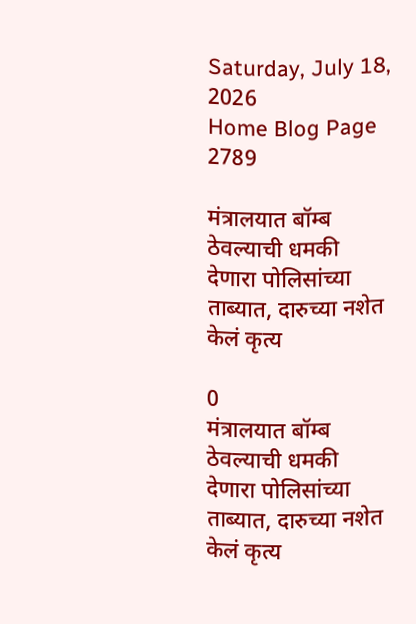Saturday, July 18, 2026
Home Blog Page 2789

मंत्रालयात बॉम्ब ठेवल्याची धमकी देणारा पोलिसांच्या ताब्यात, दारुच्या नशेत केलं कृत्य

0
मंत्रालयात बॉम्ब ठेवल्याची धमकी देणारा पोलिसांच्या ताब्यात, दारुच्या नशेत केलं कृत्य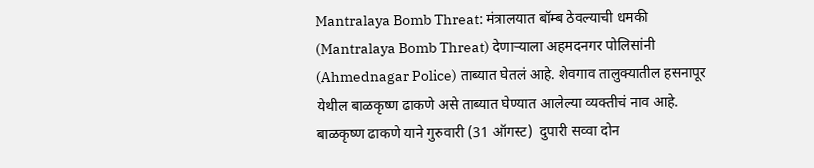Mantralaya Bomb Threat: मंत्रालयात बॉम्ब ठेवल्याची धमकी (Mantralaya Bomb Threat) देणाऱ्याला अहमदनगर पोलिसांनी (Ahmednagar Police) ताब्यात घेतलं आहे. शेवगाव तालुक्यातील हसनापूर येथील बाळकृष्ण ढाकणे असे ताब्यात घेण्यात आलेल्या व्यक्तीचं नाव आहे. बाळकृष्ण ढाकणे याने गुरुवारी (31 ऑगस्ट)  दुपारी सव्वा दोन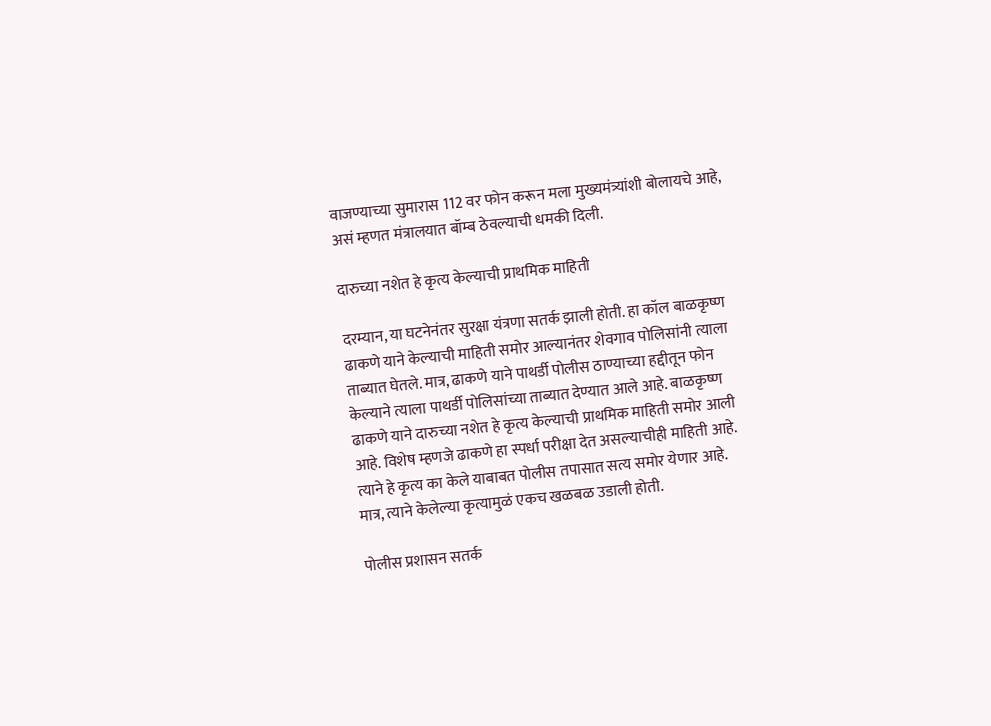वाजण्याच्या सुमारास 112 वर फोन करून मला मुख्यमंत्र्यांशी बोलायचे आहे, असं म्हणत मंत्रालयात बॉम्ब ठेवल्याची धमकी दिली.

दारुच्या नशेत हे कृत्य केल्याची प्राथमिक माहिती

दरम्यान, या घटनेनंतर सुरक्षा यंत्रणा सतर्क झाली होती. हा कॉल बाळकृष्ण ढाकणे याने केल्याची माहिती समोर आल्यानंतर शेवगाव पोलिसांनी त्याला ताब्यात घेतले. मात्र, ढाकणे याने पाथर्डी पोलीस ठाण्याच्या हद्दीतून फोन केल्याने त्याला पाथर्डी पोलिसांच्या ताब्यात देण्यात आले आहे. बाळकृष्ण ढाकणे याने दारुच्या नशेत हे कृत्य केल्याची प्राथमिक माहिती समोर आली आहे. विशेष म्हणजे ढाकणे हा स्पर्धा परीक्षा देत असल्याचीही माहिती आहे. त्याने हे कृत्य का केले याबाबत पोलीस तपासात सत्य समोर येणार आहे. मात्र, त्याने केलेल्या कृत्यामुळं एकच खळबळ उडाली होती.

पोलीस प्रशासन सतर्क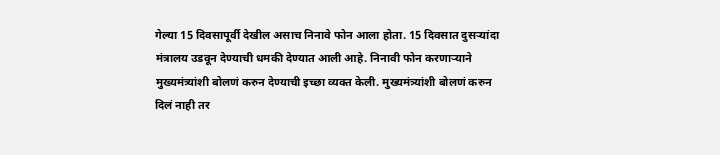गेल्या 15 दिवसापूर्वी देखील असाच निनावे फोन आला होता. 15 दिवसात दुसऱ्यांदा मंत्रालय उडवून देण्याची धमकी देण्यात आली आहे. निनावी फोन करणाऱ्याने मुख्यमंत्र्यांशी बोलणं करुन देण्याची इच्छा व्यक्त केली. मुख्यमंत्र्यांशी बोलणं करुन दिलं नाही तर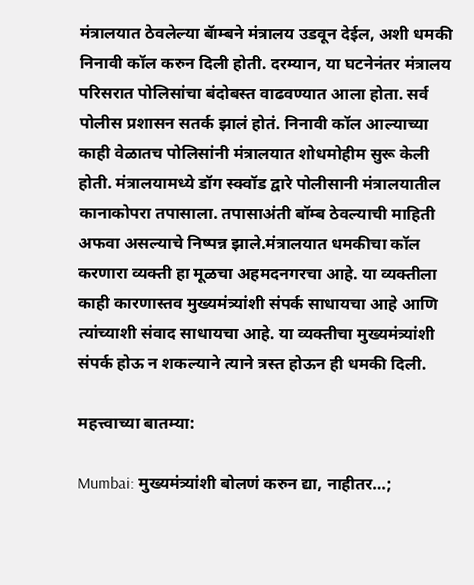मंत्रालयात ठेवलेल्या बॅाम्बने मंत्रालय उडवून देईल, अशी धमकी निनावी कॉल करुन दिली होती. दरम्यान, या घटनेनंतर मंत्रालय परिसरात पोलिसांचा बंदोबस्त वाढवण्यात आला होता. सर्व पोलीस प्रशासन सतर्क झालं होतं. निनावी कॉल आल्याच्या काही वेळातच पोलिसांनी मंत्रालयात शोधमोहीम सुरू केली होती. मंत्रालयामध्ये डॉग स्क्वॉड द्वारे पोलीसानी मंत्रालयातील कानाकोपरा तपासाला. तपासाअंती बॉम्ब ठेवल्याची माहिती अफवा असल्याचे निष्पन्न झाले.मंत्रालयात धमकीचा कॉल करणारा व्यक्ती हा मूळचा अहमदनगरचा आहे. या व्यक्तीला काही कारणास्तव मुख्यमंत्र्यांशी संपर्क साधायचा आहे आणि त्यांच्याशी संवाद साधायचा आहे. या व्यक्तीचा मुख्यमंत्र्यांशी संपर्क होऊ न शकल्याने त्याने त्रस्त होऊन ही धमकी दिली.

महत्त्वाच्या बातम्या:

Mumbai: मुख्यमंत्र्यांशी बोलणं करुन द्या, नाहीतर…;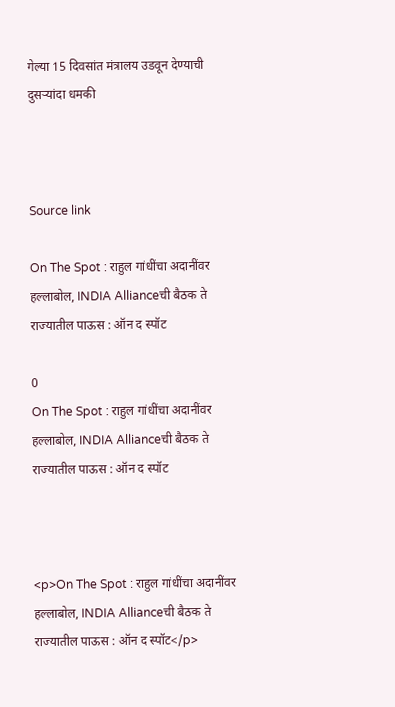गेल्या 15 दिवसांत मंत्रालय उडवून देण्याची दुसऱ्यांदा धमकी



Source link

On The Spot : राहुल गांधींचा अदानींवर हल्लाबोल, INDIA Allianceची बैठक ते राज्यातील पाऊस : ऑन द स्पॉट

0
On The Spot : राहुल गांधींचा अदानींवर हल्लाबोल, INDIA Allianceची बैठक ते राज्यातील पाऊस : ऑन द स्पॉट



<p>On The Spot : राहुल गांधींचा अदानींवर हल्लाबोल, INDIA Allianceची बैठक ते राज्यातील पाऊस : ऑन द स्पॉट</p>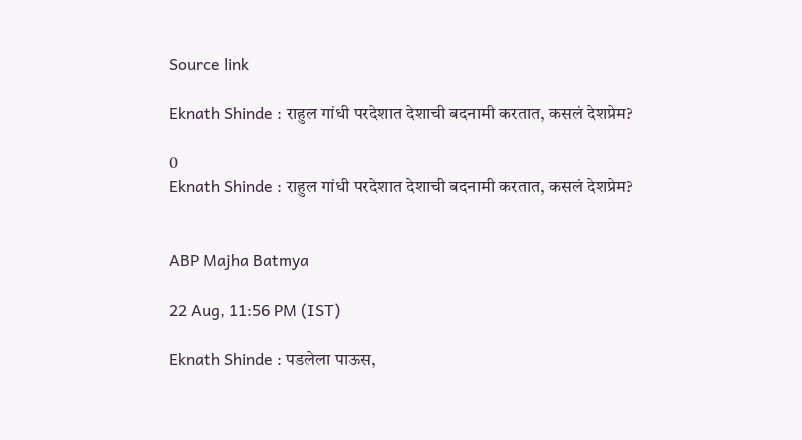Source link

Eknath Shinde : राहुल गांधी परदेशात देशाची बदनामी करतात, कसलं देशप्रेम?

0
Eknath Shinde : राहुल गांधी परदेशात देशाची बदनामी करतात, कसलं देशप्रेम?


ABP Majha Batmya

22 Aug, 11:56 PM (IST)

Eknath Shinde : पडलेला पाऊस,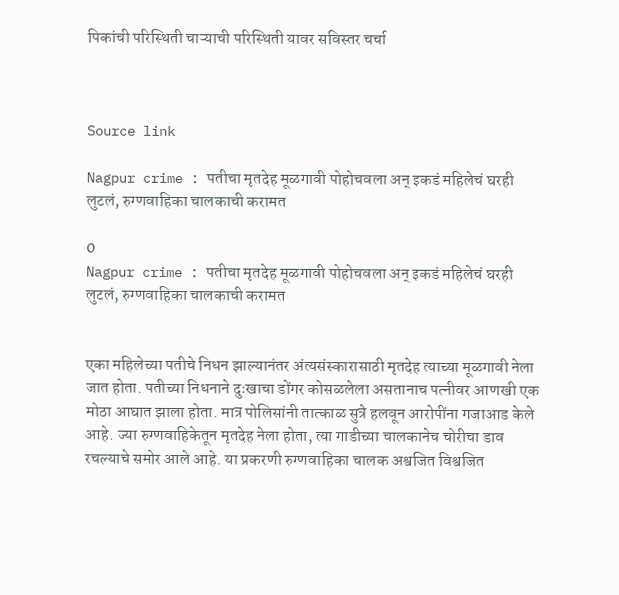पिकांची परिस्थिती चाऱ्याची परिस्थिती यावर सविस्तर चर्चा



Source link

Nagpur crime : पतीचा मृतदेह मूळगावी पोहोचवला अन् इकडं महिलेचं घरही लुटलं, रुग्णवाहिका चालकाची करामत

0
Nagpur crime : पतीचा मृतदेह मूळगावी पोहोचवला अन् इकडं महिलेचं घरही लुटलं, रुग्णवाहिका चालकाची करामत


एका महिलेच्या पतीचे निधन झाल्यानंतर अंत्यसंस्कारासाठी मृतदेह त्याच्या मूळगावी नेला जात होता. पतीच्या निधनाने दुःखाचा डोंगर कोसळलेला असतानाच पत्नीवर आणखी एक मोठा आघात झाला होता. मात्र पोलिसांनी तात्काळ सुत्रे हलवून आरोपींना गजाआड केले आहे. ज्या रुग्णवाहिकेतून मृतदेह नेला होता, त्या गाडीच्या चालकानेच चोरीचा डाव रचल्याचे समोर आले आहे. या प्रकरणी रुग्णवाहिका चालक अश्वजित विश्वजित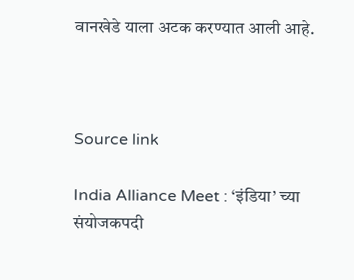वानखेडे याला अटक करण्यात आली आहे.



Source link

India Alliance Meet : ‘इंडिया’ च्या संयोजकपदी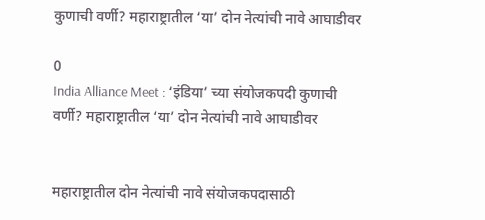कुणाची वर्णी? महाराष्ट्रातील ‘या’ दोन नेत्यांची नावे आघाडीवर

0
India Alliance Meet : ‘इंडिया’ च्या संयोजकपदी कुणाची वर्णी? महाराष्ट्रातील ‘या’ दोन नेत्यांची नावे आघाडीवर


महाराष्ट्रातील दोन नेत्यांची नावे संयोजकपदासाठी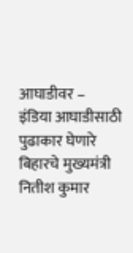आघाडीवर –
इंडिया आघाडीसाठी पुढाकार घेणारे बिहारचे मुख्यमंत्री नितीश कुमार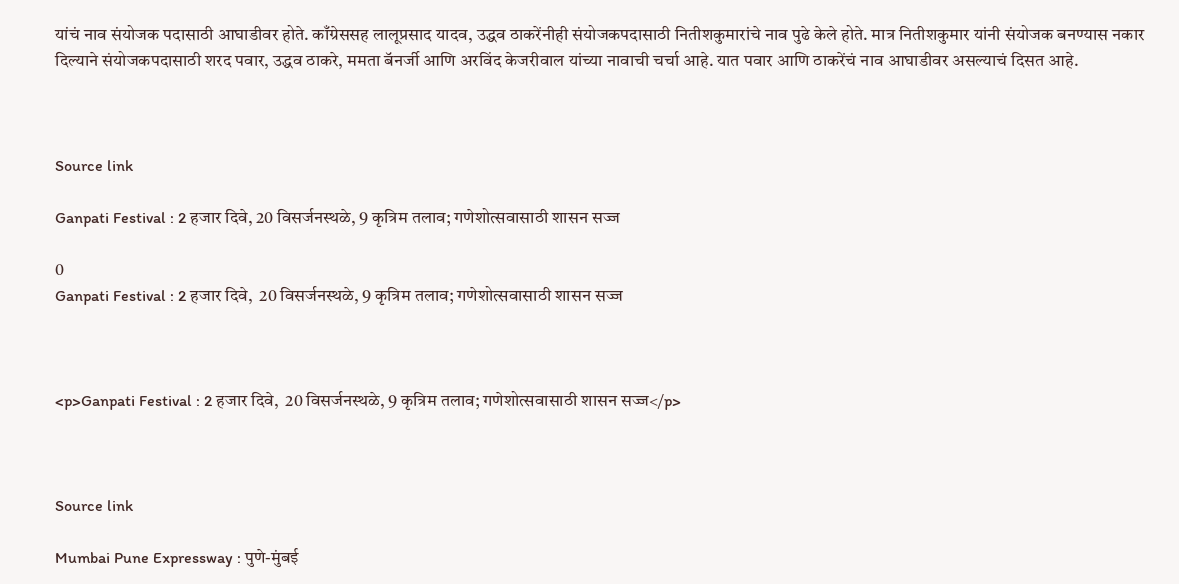यांचं नाव संयोजक पदासाठी आघाडीवर होते. काँग्रेससह लालूप्रसाद यादव, उद्धव ठाकरेंनीही संयोजकपदासाठी नितीशकुमारांचे नाव पुढे केले होते. मात्र नितीशकुमार यांनी संयोजक बनण्यास नकार दिल्याने संयोजकपदासाठी शरद पवार, उद्धव ठाकरे, ममता बॅनर्जी आणि अरविंद केजरीवाल यांच्या नावाची चर्चा आहे. यात पवार आणि ठाकरेंचं नाव आघाडीवर असल्याचं दिसत आहे.



Source link

Ganpati Festival : 2 हजार दिवे, 20 विसर्जनस्थळे, 9 कृत्रिम तलाव; गणेशोत्सवासाठी शासन सज्ज

0
Ganpati Festival : 2 हजार दिवे,  20 विसर्जनस्थळे, 9 कृत्रिम तलाव; गणेशोत्सवासाठी शासन सज्ज



<p>Ganpati Festival : 2 हजार दिवे,  20 विसर्जनस्थळे, 9 कृत्रिम तलाव; गणेशोत्सवासाठी शासन सज्ज</p>



Source link

Mumbai Pune Expressway : पुणे-मुंबई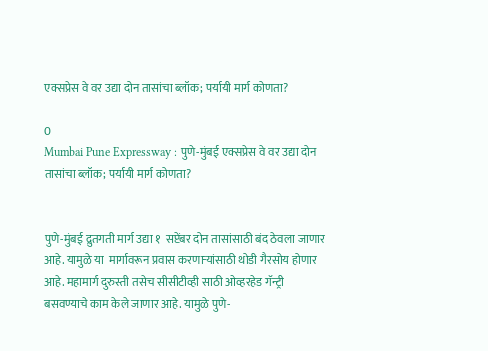एक्सप्रेस वे वर उद्या दोन तासांचा ब्लॉक; पर्यायी मार्ग कोणता?

0
Mumbai Pune Expressway : पुणे-मुंबई एक्सप्रेस वे वर उद्या दोन तासांचा ब्लॉक; पर्यायी मार्ग कोणता?


पुणे-मुंबई द्रुतगती मार्ग उद्या १  सप्टेंबर दोन तासांसाठी बंद ठेवला जाणार आहे. यामुळे या  मार्गावरून प्रवास करणाऱ्यांसाठी थोडी गैरसोय होणार आहे. महामार्ग दुरुस्ती तसेच सीसीटीव्ही साठी ओव्हरहेड गॅन्ट्री बसवण्याचे काम केले जाणार आहे. यामुळे पुणे-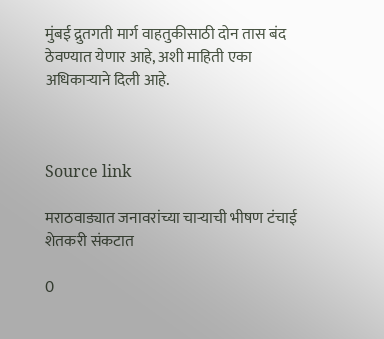मुंबई द्रुतगती मार्ग वाहतुकीसाठी दोन तास बंद ठेवण्यात येणार आहे, अशी माहिती एका अधिकाऱ्याने दिली आहे.



Source link

मराठवाड्यात जनावरांच्या चाऱ्याची भीषण टंचाई शेतकरी संकटात

0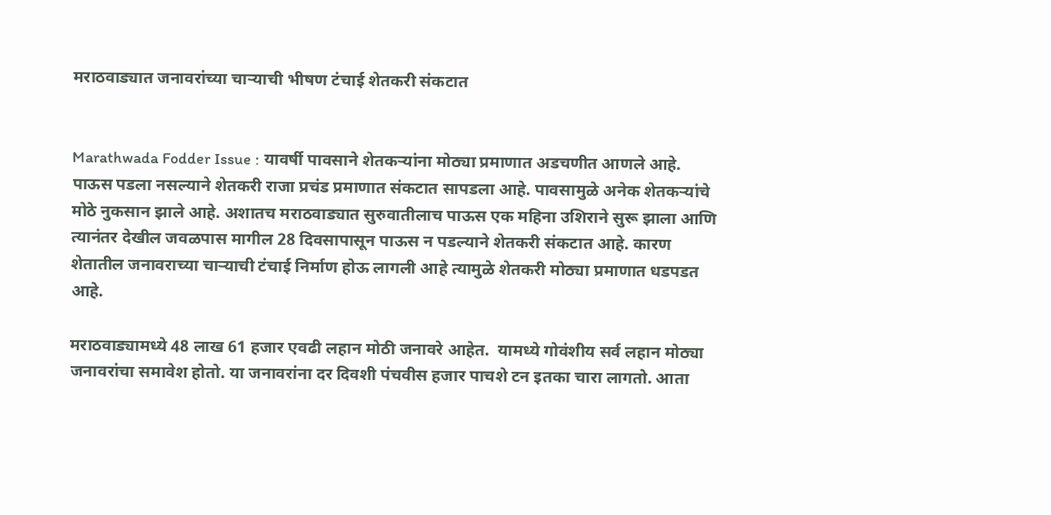मराठवाड्यात जनावरांच्या चाऱ्याची भीषण टंचाई शेतकरी संकटात


Marathwada Fodder Issue : यावर्षी पावसाने शेतकऱ्यांना मोठ्या प्रमाणात अडचणीत आणले आहे. पाऊस पडला नसल्याने शेतकरी राजा प्रचंड प्रमाणात संकटात सापडला आहे. पावसामुळे अनेक शेतकऱ्यांचे मोठे नुकसान झाले आहे. अशातच मराठवाड्यात सुरुवातीलाच पाऊस एक महिना उशिराने सुरू झाला आणि त्यानंतर देखील जवळपास मागील 28 दिवसापासून पाऊस न पडल्याने शेतकरी संकटात आहे. कारण  शेतातील जनावराच्या चाऱ्याची टंचाई निर्माण होऊ लागली आहे त्यामुळे शेतकरी मोठ्या प्रमाणात धडपडत आहे.

मराठवाड्यामध्ये 48 लाख 61 हजार एवढी लहान मोठी जनावरे आहेत.  यामध्ये गोवंशीय सर्व लहान मोठ्या जनावरांचा समावेश होतो. या जनावरांना दर दिवशी पंचवीस हजार पाचशे टन इतका चारा लागतो. आता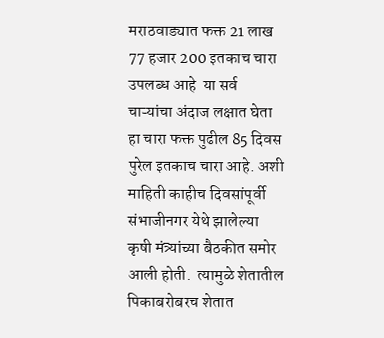मराठवाड्यात फक्त 21 लाख 77 हजार 200 इतकाच चारा उपलब्ध आहे  या सर्व चाऱ्यांचा अंदाज लक्षात घेता हा चारा फक्त पुढील 85 दिवस पुरेल इतकाच चारा आहे. अशी माहिती काहीच दिवसांपूर्वी संभाजीनगर येथे झालेल्या कृषी मंत्र्यांच्या बैठकीत समोर आली होती.  त्यामुळे शेतातील पिकाबरोबरच शेतात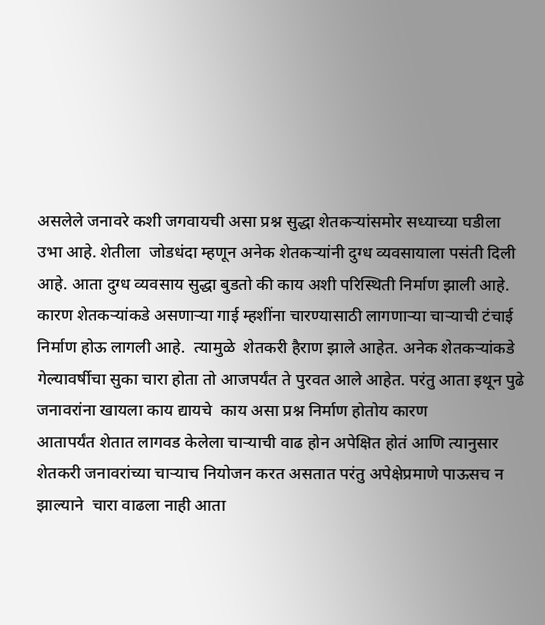असलेले जनावरे कशी जगवायची असा प्रश्न सुद्धा शेतकऱ्यांसमोर सध्याच्या घडीला उभा आहे. शेतीला  जोडधंदा म्हणून अनेक शेतकऱ्यांनी दुग्ध व्यवसायाला पसंती दिली आहे. आता दुग्ध व्यवसाय सुद्धा बुडतो की काय अशी परिस्थिती निर्माण झाली आहे. कारण शेतकऱ्यांकडे असणाऱ्या गाई म्हशींना चारण्यासाठी लागणाऱ्या चाऱ्याची टंचाई निर्माण होऊ लागली आहे.  त्यामुळे  शेतकरी हैराण झाले आहेत. अनेक शेतकऱ्यांकडे गेल्यावर्षीचा सुका चारा होता तो आजपर्यंत ते पुरवत आले आहेत. परंतु आता इथून पुढे जनावरांना खायला काय द्यायचे  काय असा प्रश्न निर्माण होतोय कारण
आतापर्यंत शेतात लागवड केलेला चाऱ्याची वाढ होन अपेक्षित होतं आणि त्यानुसार शेतकरी जनावरांच्या चाऱ्याच नियोजन करत असतात परंतु अपेक्षेप्रमाणे पाऊसच न झाल्याने  चारा वाढला नाही आता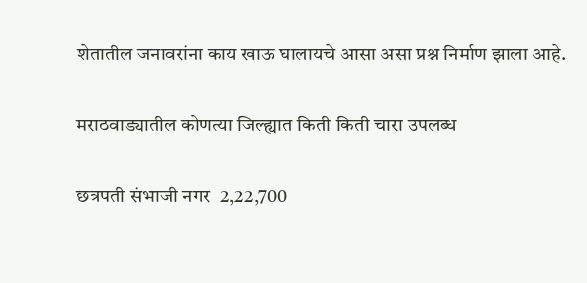शेतातील जनावरांना काय खाऊ घालायचे आसा असा प्रश्न निर्माण झाला आहे.

मराठवाड्यातील कोणत्या जिल्ह्यात किती किती चारा उपलब्ध

छत्रपती संभाजी नगर  2,22,700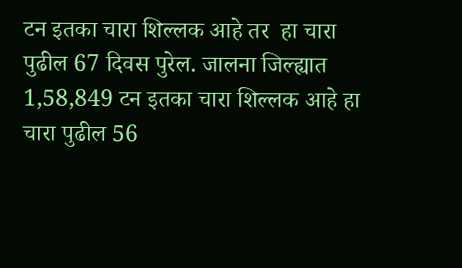टन इतका चारा शिल्लक आहे तर  हा चारा  पुढील 67 दिवस पुरेल. जालना जिल्ह्यात  1,58,849 टन इतका चारा शिल्लक आहे हा चारा पुढील 56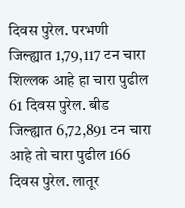दिवस पुरेल. परभणी जिल्ह्यात 1,79,117 टन चारा शिल्लक आहे हा चारा पुढील 61 दिवस पुरेल. बीड जिल्ह्यात 6,72,891 टन चारा आहे तो चारा पुढील 166 दिवस पुरेल. लातूर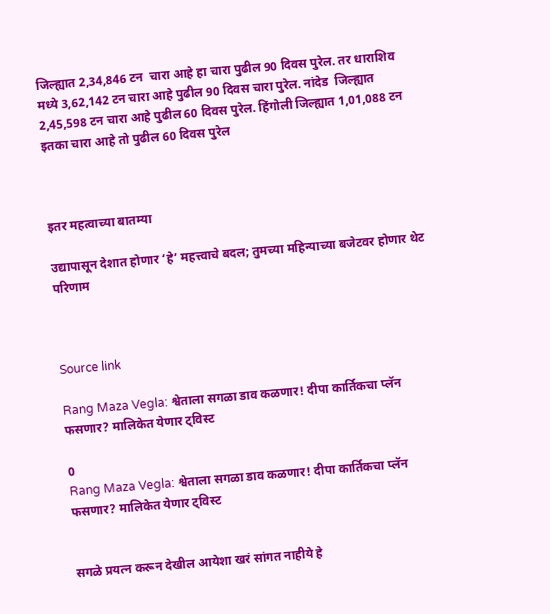जिल्ह्यात 2,34,846 टन  चारा आहे हा चारा पुढील 90 दिवस पुरेल. तर धाराशिव मध्ये 3,62,142 टन चारा आहे पुढील 90 दिवस चारा पुरेल. नांदेड  जिल्ह्यात 2,45,598 टन चारा आहे पुढील 60 दिवस पुरेल. हिंगोली जिल्ह्यात 1,01,088 टन इतका चारा आहे तो पुढील 60 दिवस पुरेल



इतर महत्वाच्या बातम्या

उद्यापासून देशात होणार ‘हे’ महत्त्वाचे बदल; तुमच्या महिन्याच्या बजेटवर होणार थेट परिणाम



Source link

Rang Maza Vegla: श्वेताला सगळा डाव कळणार! दीपा कार्तिकचा प्लॅन फसणार? मालिकेत येणार ट्विस्ट

0
Rang Maza Vegla: श्वेताला सगळा डाव कळणार! दीपा कार्तिकचा प्लॅन फसणार? मालिकेत येणार ट्विस्ट


सगळे प्रयत्न करून देखील आयेशा खरं सांगत नाहीये हे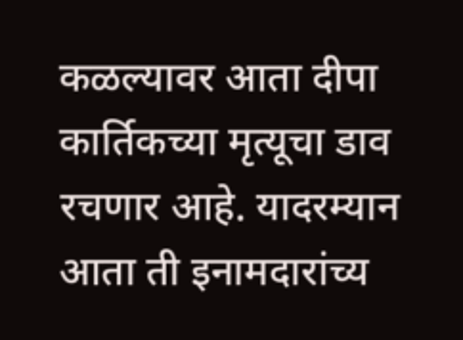कळल्यावर आता दीपा कार्तिकच्या मृत्यूचा डाव रचणार आहे. यादरम्यान आता ती इनामदारांच्य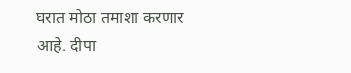घरात मोठा तमाशा करणार आहे. दीपा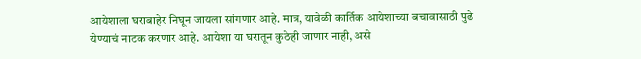आयेशाला घराबाहेर निघून जायला सांगणार आहे. मात्र, यावेळी कार्तिक आयेशाच्या बचावासाठी पुढे येण्याचं नाटक करणार आहे. आयेशा या घरातून कुठेही जाणार नाही, असे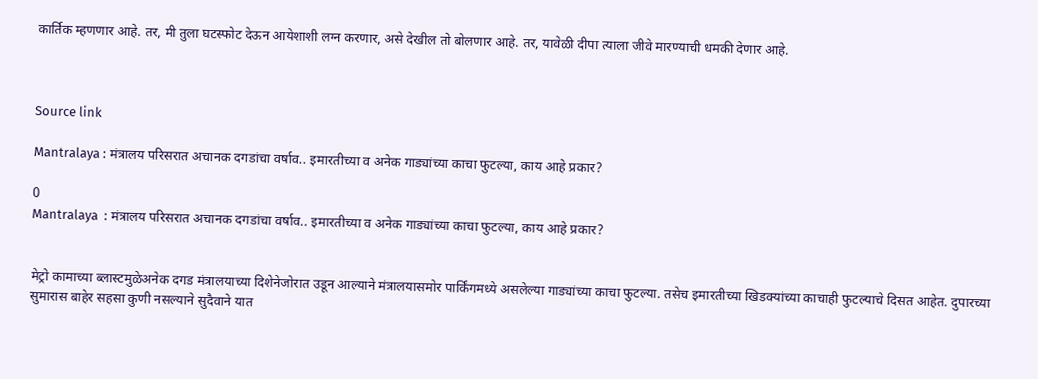कार्तिक म्हणणार आहे. तर, मी तुला घटस्फोट देऊन आयेशाशी लग्न करणार, असे देखील तो बोलणार आहे. तर, यावेळी दीपा त्याला जीवे मारण्याची धमकी देणार आहे.



Source link

Mantralaya : मंत्रालय परिसरात अचानक दगडांचा वर्षाव.. इमारतीच्या व अनेक गाड्यांच्या काचा फुटल्या, काय आहे प्रकार?

0
Mantralaya  : मंत्रालय परिसरात अचानक दगडांचा वर्षाव.. इमारतीच्या व अनेक गाड्यांच्या काचा फुटल्या, काय आहे प्रकार?


मेट्रो कामाच्या ब्लास्टमुळेअनेक दगड मंत्रालयाच्या दिशेनेजोरात उडून आल्याने मंत्रालयासमोर पार्किंगमध्ये असलेल्या गाड्यांच्या काचा फुटल्या. तसेच इमारतीच्या खिडक्यांच्या काचाही फुटल्याचे दिसत आहेत. दुपारच्या सुमारास बाहेर सहसा कुणी नसल्याने सुदैवाने यात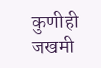कुणीही जखमी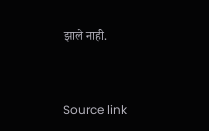झाले नाही.



Source link